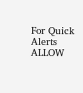For Quick Alerts
ALLOW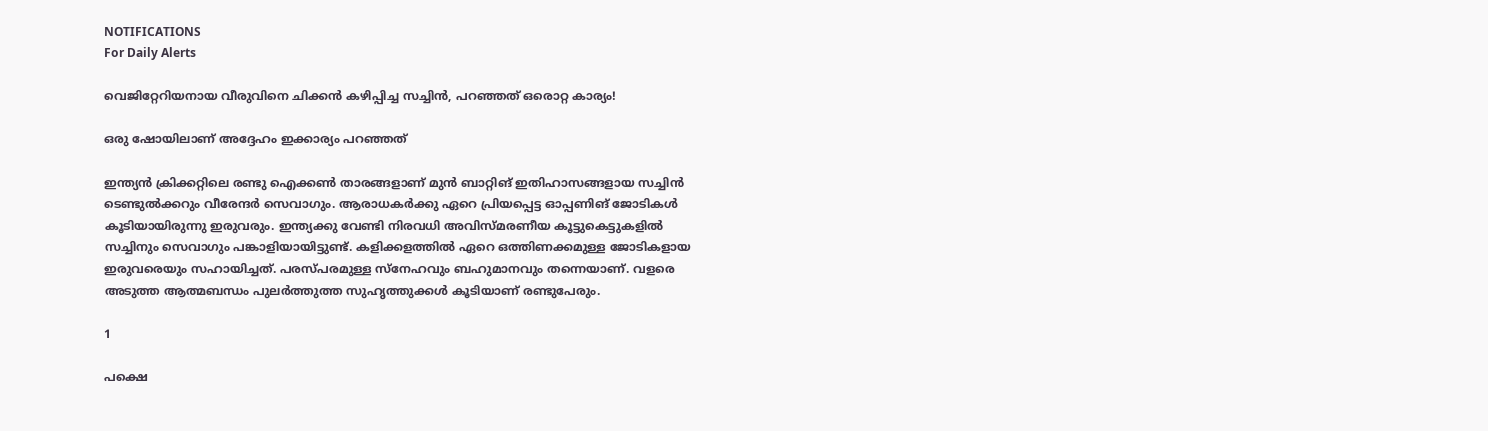NOTIFICATIONS
For Daily Alerts

വെജിറ്റേറിയനായ വീരുവിനെ ചിക്കന്‍ കഴിപ്പിച്ച സച്ചിന്‍, പറഞ്ഞത് ഒരൊറ്റ കാര്യം!

ഒരു ഷോയിലാണ് അദ്ദേഹം ഇക്കാര്യം പറഞ്ഞത്

ഇന്ത്യന്‍ ക്രിക്കറ്റിലെ രണ്ടു ഐക്കണ്‍ താരങ്ങളാണ് മുന്‍ ബാറ്റിങ് ഇതിഹാസങ്ങളായ സച്ചിന്‍ ടെണ്ടുല്‍ക്കറും വീരേന്ദര്‍ സെവാഗും. ആരാധകര്‍ക്കു ഏറെ പ്രിയപ്പെട്ട ഓപ്പണിങ് ജോടികള്‍ കൂടിയായിരുന്നു ഇരുവരും. ഇന്ത്യക്കു വേണ്ടി നിരവധി അവിസ്മരണീയ കൂട്ടുകെട്ടുകളില്‍ സച്ചിനും സെവാഗും പങ്കാളിയായിട്ടുണ്ട്. കളിക്കളത്തില്‍ ഏറെ ഒത്തിണക്കമുള്ള ജോടികളായ ഇരുവരെയും സഹായിച്ചത്. പരസ്പരമുള്ള സ്‌നേഹവും ബഹുമാനവും തന്നെയാണ്. വളരെ അടുത്ത ആത്മബന്ധം പുലര്‍ത്തുത്ത സുഹൃത്തുക്കള്‍ കൂടിയാണ് രണ്ടുപേരും.

1

പക്ഷെ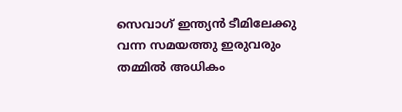സെവാഗ് ഇന്ത്യന്‍ ടീമിലേക്കു വന്ന സമയത്തു ഇരുവരും തമ്മില്‍ അധികം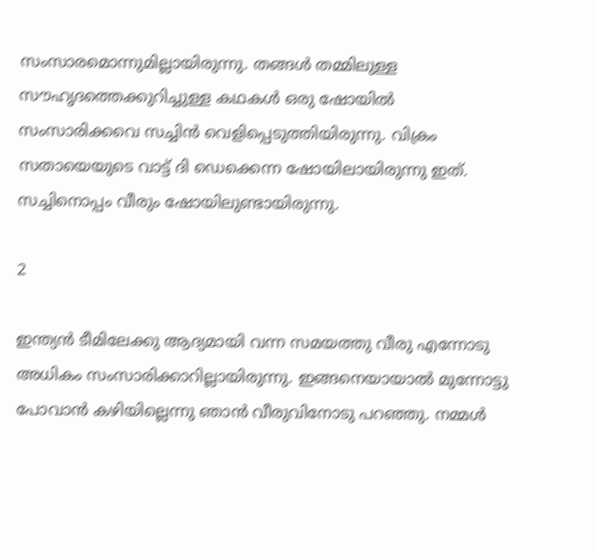സംസാരമൊന്നുമില്ലായിരുന്നു. തങ്ങള്‍ തമ്മിലുള്ള സൗഹൃദത്തെക്കുറിച്ചുള്ള കഥകള്‍ ഒരു ഷോയില്‍ സംസാരിക്കവെ സച്ചിന്‍ വെളിപ്പെടുത്തിയിരുന്നു. വിക്രം സതായെയുടെ വാട്ട് ദി ഡെക്കെന്ന ഷോയിലായിരുന്നു ഇത്. സച്ചിനൊപ്പം വീരും ഷോയിലുണ്ടായിരുന്നു.

2

ഇന്ത്യന്‍ ടീമിലേക്കു ആദ്യമായി വന്ന സമയത്തു വീരു എന്നോടു അധികം സംസാരിക്കാറില്ലായിരുന്നു. ഇങ്ങനെയായാല്‍ മുന്നോട്ടു പോവാന്‍ കഴിയില്ലെന്നു ഞാന്‍ വീരുവിനോടു പറഞ്ഞു. നമ്മള്‍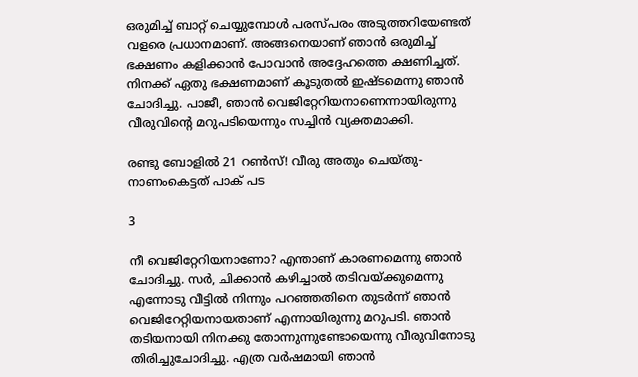ഒരുമിച്ച് ബാറ്റ് ചെയ്യുമ്പോള്‍ പരസ്പരം അടുത്തറിയേണ്ടത് വളരെ പ്രധാനമാണ്. അങ്ങനെയാണ് ഞാന്‍ ഒരുമിച്ച് ഭക്ഷണം കളിക്കാന്‍ പോവാന്‍ അദ്ദേഹത്തെ ക്ഷണിച്ചത്.
നിനക്ക് ഏതു ഭക്ഷണമാണ് കൂടുതല്‍ ഇഷ്ടമെന്നു ഞാന്‍ ചോദിച്ചു. പാജീ, ഞാന്‍ വെജിറ്റേറിയനാണെന്നായിരുന്നു വീരുവിന്റെ മറുപടിയെന്നും സച്ചിന്‍ വ്യക്തമാക്കി.

രണ്ടു ബോളില്‍ 21 റണ്‍സ്! വീരു അതും ചെയ്തു- നാണംകെട്ടത് പാക് പട

3

നീ വെജിറ്റേറിയനാണോ? എന്താണ് കാരണമെന്നു ഞാന്‍ ചോദിച്ചു. സര്‍, ചിക്കാന്‍ കഴിച്ചാല്‍ തടിവയ്ക്കുമെന്നു എന്നോടു വീട്ടില്‍ നിന്നും പറഞ്ഞതിനെ തുടര്‍ന്ന് ഞാന്‍ വെജിറേറ്റിയനായതാണ് എന്നായിരുന്നു മറുപടി. ഞാന്‍ തടിയനായി നിനക്കു തോന്നുന്നുണ്ടോയെന്നു വീരുവിനോടു തിരിച്ചുചോദിച്ചു. എത്ര വര്‍ഷമായി ഞാന്‍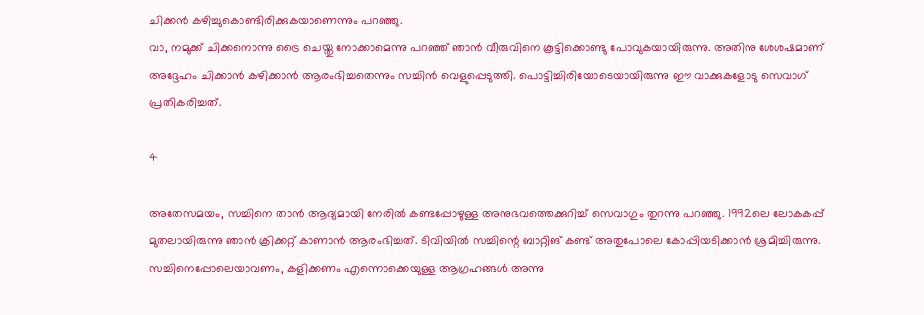ചിക്കന്‍ കഴിച്ചുകൊണ്ടിരിക്കുകയാണെന്നും പറഞ്ഞു.
വാ, നമുക്ക് ചിക്കനൊന്നു ട്രൈ ചെയ്തു നോക്കാമെന്നു പറഞ്ഞ് ഞാന്‍ വീരുവിനെ കൂട്ടിക്കൊണ്ടു പോവുകയായിരുന്നു. അതിനു ശേശഷമാണ് അദ്ദേഹം ചിക്കാന്‍ കഴിക്കാന്‍ ആരംഭിച്ചതെന്നും സച്ചിന്‍ വെളുപ്പെടുത്തി. പൊട്ടിച്ചിരിയോടെയായിരുന്നു ഈ വാക്കുകളോടു സെവാഗ് പ്രതികരിച്ചത്.

4

അതേസമയം, സച്ചിനെ താന്‍ ആദ്യമായി നേരില്‍ കണ്ടപ്പോഴുള്ള അനുഭവത്തെക്കുറിച്ച് സെവാഗും തുറന്നു പറഞ്ഞു. 1992ലെ ലോകകപ്പ് മുതലായിരുന്നു ഞാന്‍ ക്രിക്കറ്റ് കാണാന്‍ ആരംഭിച്ചത്. ടിവിയില്‍ സച്ചിന്റെ ബാറ്റിങ് കണ്ട് അതുപോലെ കോപ്പിയടിക്കാന്‍ ശ്രമിച്ചിരുന്നു. സച്ചിനെപ്പോലെയാവണം, കളിക്കണം എന്നൊക്കെയുള്ള ആഗ്രഹങ്ങള്‍ അന്നു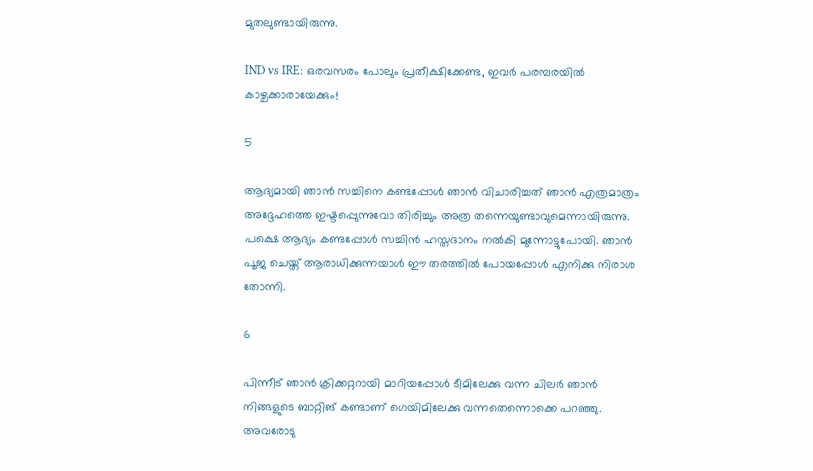മുതലുണ്ടായിരുന്നു.

IND vs IRE: ഒരവസരം പോലും പ്രതീക്ഷിക്കേണ്ട, ഇവര്‍ പരമ്പരയില്‍ കാഴ്ചക്കാരായേക്കും!

5

ആദ്യമായി ഞാന്‍ സച്ചിനെ കണ്ടപ്പോള്‍ ഞാന്‍ വിചാരിച്ചത് ഞാന്‍ എത്രമാത്രം അദ്ദേഹത്തെ ഇഷ്ടപ്പെുന്നുവോ തിരിച്ചും അത്ര തന്നെയുണ്ടാവുമെന്നായിരുന്നു. പക്ഷെ ആദ്യം കണ്ടപ്പോള്‍ സച്ചിന്‍ ഹസ്തദാനം നല്‍കി മുന്നോട്ടുപോയി. ഞാന്‍ പൂജ ചെയ്ത് ആരാധിക്കുന്നയാള്‍ ഈ തരത്തില്‍ പോയപ്പോള്‍ എനിക്കു നിരാശ തോന്നി.

6

പിന്നീട് ഞാന്‍ ക്രിക്കറ്ററായി മാറിയപ്പോള്‍ ടീമിലേക്കു വന്ന ചിലര്‍ ഞാന്‍ നിങ്ങളുടെ ബാറ്റിങ് കണ്ടാണ് ഗെയിമിലേക്കു വന്നതെന്നൊക്കെ പറഞ്ഞു. അവരോടു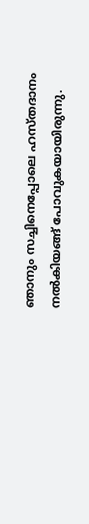ഞാനും സച്ചിനെപ്പോലെ ഹസ്തദാനം നല്‍കിയങ്ങ് പോവുകയായിരുന്നു.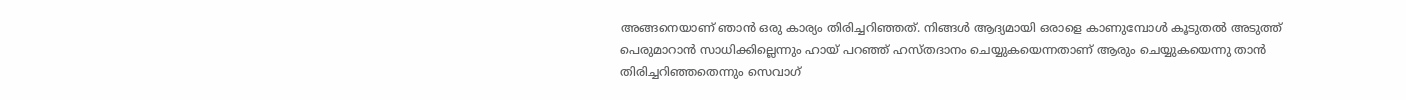അങ്ങനെയാണ് ഞാന്‍ ഒരു കാര്യം തിരിച്ചറിഞ്ഞത്. നിങ്ങള്‍ ആദ്യമായി ഒരാളെ കാണുമ്പോള്‍ കൂടുതല്‍ അടുത്ത് പെരുമാറാന്‍ സാധിക്കില്ലെന്നും ഹായ് പറഞ്ഞ് ഹസ്തദാനം ചെയ്യുകയെന്നതാണ് ആരും ചെയ്യുകയെന്നു താന്‍ തിരിച്ചറിഞ്ഞതെന്നും സെവാഗ്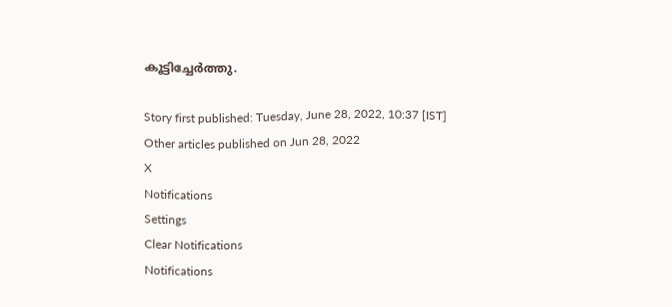കൂട്ടിച്ചേര്‍ത്തു.

Story first published: Tuesday, June 28, 2022, 10:37 [IST]
Other articles published on Jun 28, 2022
X
Notifications
Settings
Clear Notifications
Notifications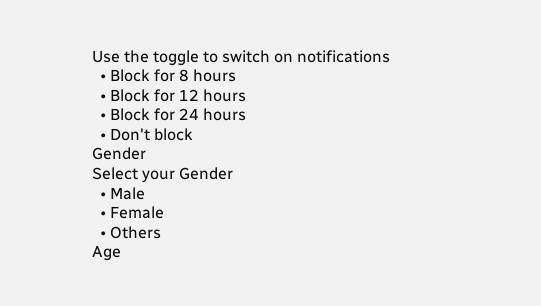Use the toggle to switch on notifications
  • Block for 8 hours
  • Block for 12 hours
  • Block for 24 hours
  • Don't block
Gender
Select your Gender
  • Male
  • Female
  • Others
Age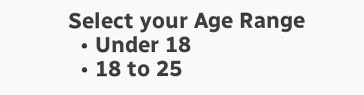Select your Age Range
  • Under 18
  • 18 to 25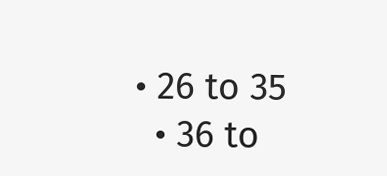• 26 to 35
  • 36 to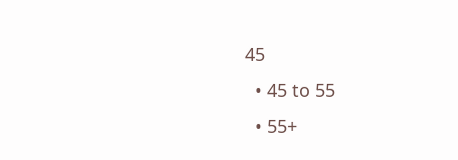45
  • 45 to 55
  • 55+